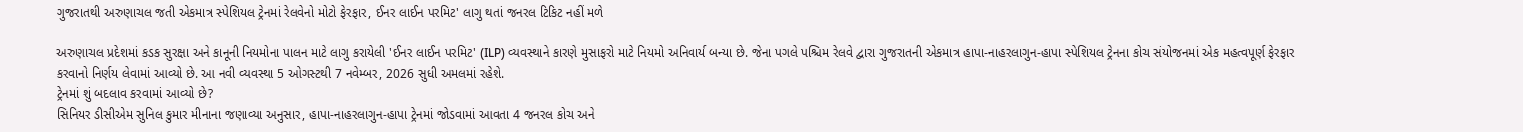ગુજરાતથી અરુણાચલ જતી એકમાત્ર સ્પેશિયલ ટ્રેનમાં રેલવેનો મોટો ફેરફાર, ઈનર લાઈન પરમિટ' લાગુ થતાં જનરલ ટિકિટ નહીં મળે

અરુણાચલ પ્રદેશમાં કડક સુરક્ષા અને કાનૂની નિયમોના પાલન માટે લાગુ કરાયેલી 'ઈનર લાઈન પરમિટ' (ILP) વ્યવસ્થાને કારણે મુસાફરો માટે નિયમો અનિવાર્ય બન્યા છે. જેના પગલે પશ્ચિમ રેલવે દ્વારા ગુજરાતની એકમાત્ર હાપા-નાહરલાગુન-હાપા સ્પેશિયલ ટ્રેનના કોચ સંયોજનમાં એક મહત્વપૂર્ણ ફેરફાર કરવાનો નિર્ણય લેવામાં આવ્યો છે. આ નવી વ્યવસ્થા 5 ઓગસ્ટથી 7 નવેમ્બર, 2026 સુધી અમલમાં રહેશે.
ટ્રેનમાં શું બદલાવ કરવામાં આવ્યો છે?
સિનિયર ડીસીએમ સુનિલ કુમાર મીનાના જણાવ્યા અનુસાર, હાપા-નાહરલાગુન-હાપા ટ્રેનમાં જોડવામાં આવતા 4 જનરલ કોચ અને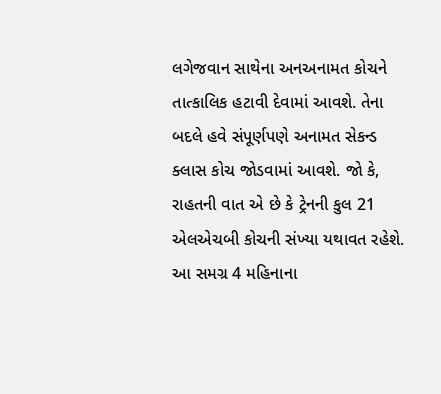લગેજવાન સાથેના અનઅનામત કોચને તાત્કાલિક હટાવી દેવામાં આવશે. તેના બદલે હવે સંપૂર્ણપણે અનામત સેકન્ડ ક્લાસ કોચ જોડવામાં આવશે. જો કે, રાહતની વાત એ છે કે ટ્રેનની કુલ 21 એલએચબી કોચની સંખ્યા યથાવત રહેશે. આ સમગ્ર 4 મહિનાના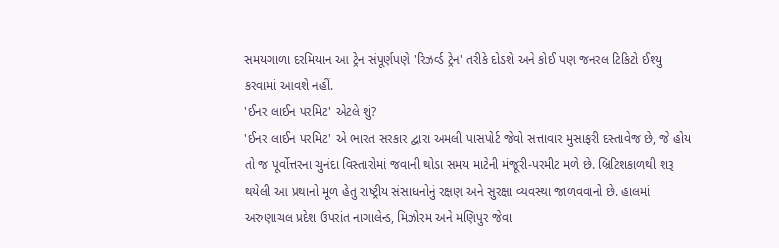સમયગાળા દરમિયાન આ ટ્રેન સંપૂર્ણપણે 'રિઝર્વ્ડ ટ્રેન' તરીકે દોડશે અને કોઈ પણ જનરલ ટિકિટો ઈશ્યુ કરવામાં આવશે નહીં.
'ઈનર લાઈન પરમિટ' એટલે શું?
'ઈનર લાઈન પરમિટ' એ ભારત સરકાર દ્વારા અમલી પાસપોર્ટ જેવો સત્તાવાર મુસાફરી દસ્તાવેજ છે, જે હોય તો જ પૂર્વોત્તરના ચુનંદા વિસ્તારોમાં જવાની થોડા સમય માટેની મંજૂરી-પરમીટ મળે છે. બ્રિટિશકાળથી શરૂ થયેલી આ પ્રથાનો મૂળ હેતુ રાષ્ટ્રીય સંસાધનોનું રક્ષણ અને સુરક્ષા વ્યવસ્થા જાળવવાનો છે. હાલમાં અરુણાચલ પ્રદેશ ઉપરાંત નાગાલેન્ડ, મિઝોરમ અને મણિપુર જેવા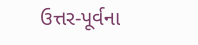ઉત્તર-પૂર્વના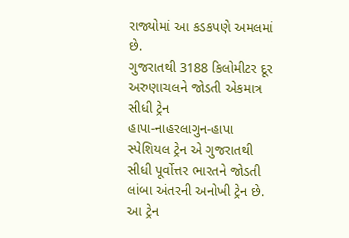રાજ્યોમાં આ કડકપણે અમલમાં છે.
ગુજરાતથી 3188 કિલોમીટર દૂર અરુણાચલને જોડતી એકમાત્ર સીધી ટ્રેન
હાપા-નાહરલાગુન-હાપા સ્પેશિયલ ટ્રેન એ ગુજરાતથી સીધી પૂર્વોત્તર ભારતને જોડતી લાંબા અંતરની અનોખી ટ્રેન છે. આ ટ્રેન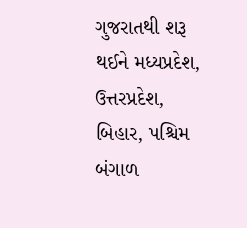ગુજરાતથી શરૂ થઈને મધ્યપ્રદેશ, ઉત્તરપ્રદેશ, બિહાર, પશ્ચિમ બંગાળ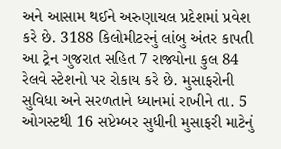અને આસામ થઈને અરુણાચલ પ્રદેશમાં પ્રવેશ કરે છે. 3188 કિલોમીટરનું લાંબુ અંતર કાપતી આ ટ્રેન ગુજરાત સહિત 7 રાજ્યોના કુલ 84 રેલવે સ્ટેશનો પર રોકાય કરે છે. મુસાફરોની સુવિધા અને સરળતાને ધ્યાનમાં રાખીને તા. 5 ઓગસ્ટથી 16 સપ્ટેમ્બર સુધીની મુસાફરી માટેનું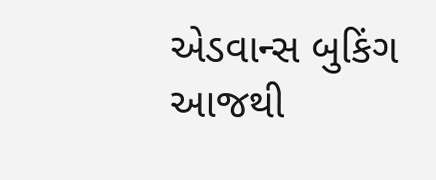એડવાન્સ બુકિંગ આજથી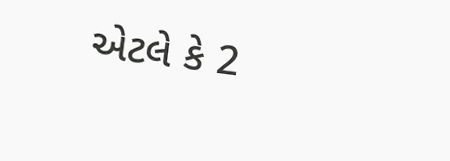એટલે કે 2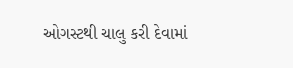ઓગસ્ટથી ચાલુ કરી દેવામાં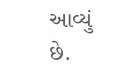આવ્યું છે.